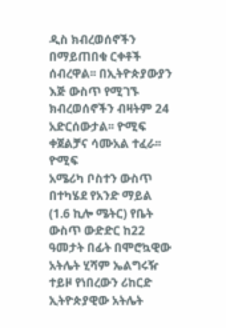ዲስ ክብረወሰኖችን በማይጠበቁ ርቀቶች ሰብረዋል፡፡ በኢትዮጵያውያን እጅ ውስጥ የሚገኙ ክብረወሰኖችን ብዛትም 24 አድርሰውታል፡፡ ዮሚፍ ቀጀልቻና ሳሙአል ተፈራ፡፡
ዮሚፍ
አሜሪካ ቦስተን ውስጥ በተካሄደ የአንድ ማይል (1.6 ኪሎ ሜትር) የቤት ውስጥ ውድድር ከ22 ዓመታት በፊት በሞሮኳዊው አትሌት ሂሻም ኤልግሩዥ ተይዞ የነበረውን ሪከርድ ኢትዮጵያዊው አትሌት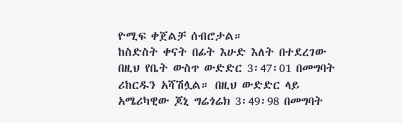ዮሚፍ ቀጀልቻ ሰብሮታል።
ከስድስት ቀናት በፊት እሁድ እለት በተደረገው በዚህ የቤት ውስጥ ውድድር 3፡47፡01 በመግባት ሪከርዱን አሻሽሏል። በዚህ ውድድር ላይ አሜሪካዊው ጆኒ ግሬጎሬክ 3፡49፡98 በመግባት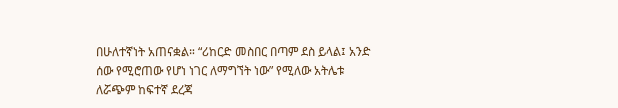በሁለተኛነት አጠናቋል። “ሪከርድ መስበር በጣም ደስ ይላል፤ አንድ ሰው የሚሮጠው የሆነ ነገር ለማግኘት ነው” የሚለው አትሌቱ ለሯጭም ከፍተኛ ደረጃ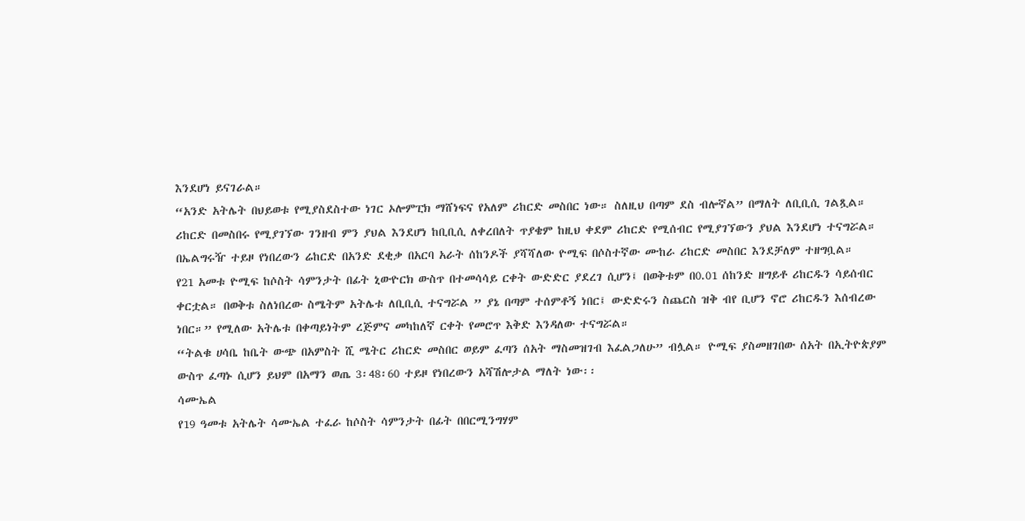እንደሆነ ይናገራል።
“አንድ አትሌት በህይወቱ የሚያስደስተው ነገር ኦሎምፒክ ማሸነፍና የአለም ሪከርድ መስበር ነው። ስለዚህ በጣም ደስ ብሎኛል” በማለት ለቢቢሲ ገልጿል።
ሪከርድ በመስበሩ የሚያገኘው ገንዘብ ምን ያህል እንደሆነ ከቢቢሲ ለቀረበለት ጥያቄም ከዚህ ቀደም ሪከርድ የሚሰብር የሚያገኘውን ያህል እንደሆነ ተናግሯል። በኤልግሩዥ ተይዞ የነበረውን ሬከርድ በአንድ ደቂቃ በአርባ አራት ሰከንዶች ያሻሻለው ዮሚፍ በሶስተኛው ሙከራ ሪከርድ መስበር እንደቻለም ተዘግቧል።
የ21 አመቱ ዮሚፍ ከሶስት ሳምንታት በፊት ኒውዮርክ ውስጥ በተመሳሳይ ርቀት ውድድር ያደረገ ሲሆን፤ በወቅቱም በ0.01 ሰከንድ ዘግይቶ ሪከርዱን ሳይሰብር ቀርቷል። በወቅቱ ስለነበረው ስሜትም አትሌቱ ለቢቢሲ ተናግሯል ” ያኔ በጣም ተሰምቶኝ ነበር፤ ውድድሩን ስጨርስ ዝቅ ብየ ቢሆን ኖሮ ሪከርዱን እሰብረው ነበር።” የሚለው አትሌቱ በቀጣይነትም ረጅምና መካከለኛ ርቀት የመሮጥ እቅድ እንዳለው ተናግሯል።
“ትልቁ ሀሳቤ ከቤት ውጭ በአምስት ሺ ሜትር ሪከርድ መስበር ወይም ፈጣን ሰአት ማስመዝገብ እፈልጋለሁ” ብሏል። ዮሚፍ ያስመዘገበው ሰአት በኢትዮጵያም ውስጥ ፈጣኑ ሲሆን ይህም በአማን ወጤ 3፡48፡60 ተይዞ የነበረውን አሻሽሎታል ማለት ነው፡፡
ሳሙኤል
የ19 ዓመቱ አትሌት ሳሙኤል ተፈራ ከሶስት ሳምንታት በፊት በበርሚንግሃም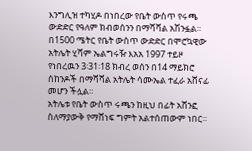እንግሊዝ ተካሂዶ በነበረው የቤት ውስጥ የሩጫ ውድድር የዓለም ክብወሰንን በማሻሻል አሽንፏል።
በ1500 ሜትር የቤት ውስጥ ውድድር በሞሮኳዊው አትሌት ሂሻም ኤልግሩዥ እአአ 1997 ተይዞ የነበረዉን 3፡31፡18 ክብረ ወሰን በ14 ማይክሮ ሰከንዶች በማሻሻል አትሌት ሳሙኤል ተፈራ አሸናፊ መሆን ችሏል።
አትሌቱ የቤት ውስጥ ሩጫን ከዚህ በፊት አሸንፎ ስለማያውቅ የማሸነፍ ግምት አልተሰጠውም ነበር።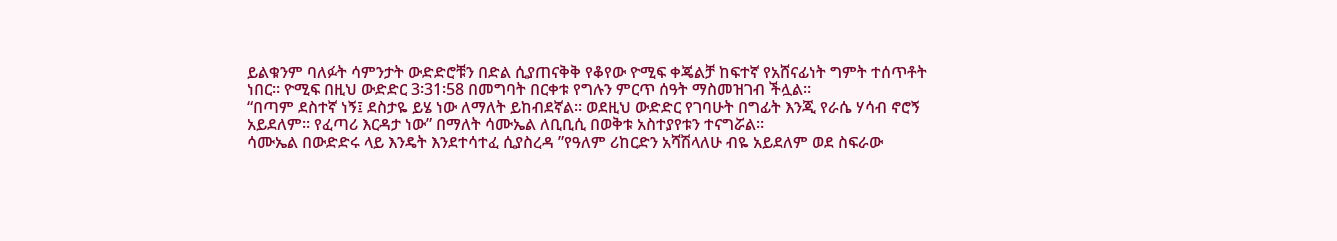ይልቁንም ባለፉት ሳምንታት ውድድሮቹን በድል ሲያጠናቅቅ የቆየው ዮሚፍ ቀጄልቻ ከፍተኛ የአሸናፊነት ግምት ተሰጥቶት ነበር። ዮሚፍ በዚህ ውድድር 3፡31፡58 በመግባት በርቀቱ የግሉን ምርጥ ሰዓት ማስመዝገብ ችሏል።
“በጣም ደስተኛ ነኝ፤ ደስታዬ ይሄ ነው ለማለት ይከብደኛል። ወደዚህ ውድድር የገባሁት በግፊት እንጂ የራሴ ሃሳብ ኖሮኝ አይደለም። የፈጣሪ እርዳታ ነው” በማለት ሳሙኤል ለቢቢሲ በወቅቱ አስተያየቱን ተናግሯል።
ሳሙኤል በውድድሩ ላይ እንዴት እንደተሳተፈ ሲያስረዳ ”የዓለም ሪከርድን አሻሽላለሁ ብዬ አይደለም ወደ ስፍራው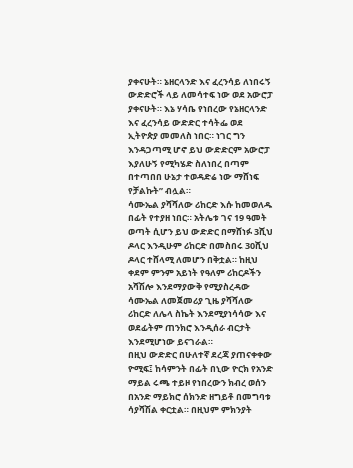ያቀናሁት። ኔዘርላንድ እና ፈረንሳይ ለነበሩኝ ውድድሮች ላይ ለመሳተፍ ነው ወደ አውሮፓ ያቀናሁት። እኔ ሃሳቤ የነበረው የኔዘርላንድ እና ፈረንሳይ ውድድር ተሳትፌ ወደ ኢትዮጵያ መመለስ ነበር። ነገር ግን እንዳጋጣሚ ሆኖ ይህ ውድድርም አውሮፓ እያለሁኝ የሚካሄድ ስለነበረ በጣም በተጣበበ ሁኔታ ተወዳድሬ ነው ማሸነፍ የቻልኩት” ብሏል።
ሳሙኤል ያሻሻለው ሪከርድ እሱ ከመወለዱ በፊት የተያዘ ነበር። አትሌቱ ገና 19 ዓመት ወጣት ሲሆን ይህ ውድድር በማሸነፉ 3ሺህ ዶላር እንዲሁም ሪከርድ በመስበሩ 30ሺህ ዶላር ተሸላሚ ለመሆን በቅቷል። ከዚህ ቀደም ምንም አይነት የዓለም ሪከርዶችን አሻሽሎ እንደማያውቅ የሚያስረዳው ሳሙኤል ለመጀመሪያ ጊዜ ያሻሻለው ሪከርድ ለሌላ ስኬት እንደሚያነሳሳው እና ወደፊትም ጠንክሮ እንዲሰራ ብርታት እንደሚሆነው ይናገራል።
በዚህ ውድድር በሁለተኛ ደረጃ ያጠናቀቀው ዮሚፍ፤ ከሳምንት በፊት በኒው ዮርክ የአንድ ማይል ሩጫ ተይዞ የነበረውን ክብረ ወሰን በአንድ ማይክሮ ሰክንድ ዘግይቶ በመግባቱ ሳያሻሽል ቀርቷል። በዚህም ምክንያት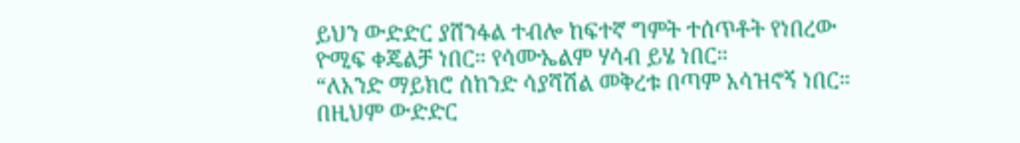ይህን ውድድር ያሸንፋል ተብሎ ከፍተኛ ግምት ተሰጥቶት የነበረው ዮሚፍ ቀጄልቻ ነበር። የሳሙኤልም ሃሳብ ይሄ ነበር።
“ለአንድ ማይክሮ ሰከንድ ሳያሻሽል መቅረቱ በጣም አሳዝኖኝ ነበር። በዚህም ውድድር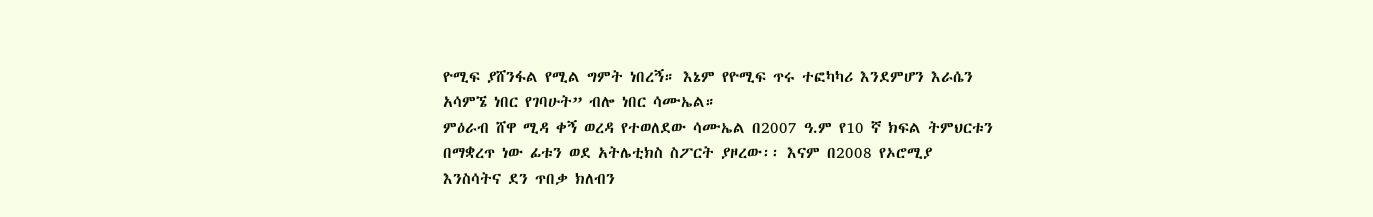ዮሚፍ ያሸንፋል የሚል ግምት ነበረኝ። እኔም የዮሚፍ ጥሩ ተፎካካሪ እንደምሆን እራሴን አሳምኜ ነበር የገባሁት” ብሎ ነበር ሳሙኤል።
ምዕራብ ሸዋ ሚዳ ቀኝ ወረዳ የተወለደው ሳሙኤል በ2007 ዓ.ም የ10 ኛ ክፍል ትምህርቱን በማቋረጥ ነው ፊቱን ወደ አትሌቲክስ ስፖርት ያዞረው፡፡ እናም በ2008 የኦሮሚያ እንስሳትና ደን ጥበቃ ክለብን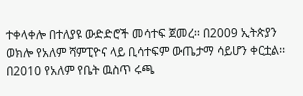ተቀላቀሎ በተለያዩ ውድድሮች መሳተፍ ጀመረ፡፡ በ2009 ኢትጵያን ወክሎ የአለም ሻምፒዮና ላይ ቢሳተፍም ውጤታማ ሳይሆን ቀርቷል፡፡ በ2010 የአለም የቤት ዉስጥ ሩጫ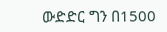ውድድር ግን በ1500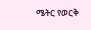ሜትር የወርቅ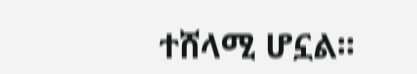ተሸላሚ ሆኗል፡፡